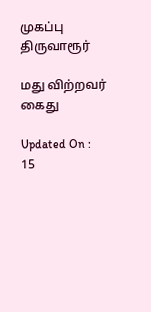முகப்பு
திருவாரூர்

மது விற்றவர் கைது

Updated On : 15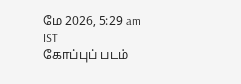மே 2026, 5:29 am IST
கோப்புப் படம்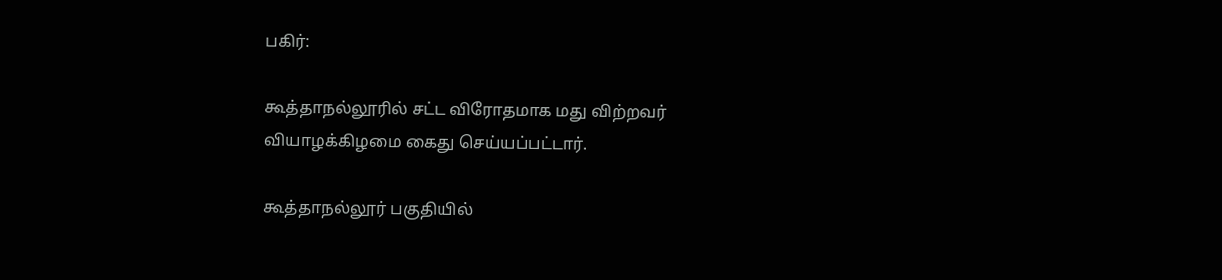பகிர்:

கூத்தாநல்லூரில் சட்ட விரோதமாக மது விற்றவர் வியாழக்கிழமை கைது செய்யப்பட்டார்.

கூத்தாநல்லூர் பகுதியில்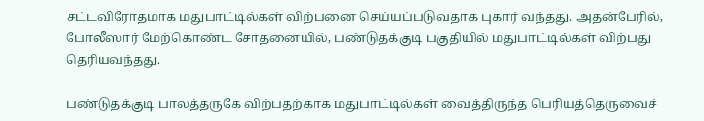சட்டவிரோதமாக மதுபாட்டில்கள் விற்பனை செய்யப்படுவதாக புகார் வந்தது. அதன்பேரில், போலீஸார் மேற்கொண்ட சோதனையில், பண்டுதக்குடி பகுதியில் மதுபாட்டில்கள் விற்பது தெரியவந்தது.

பண்டுதக்குடி பாலத்தருகே விற்பதற்காக மதுபாட்டில்கள் வைத்திருந்த பெரியத்தெருவைச்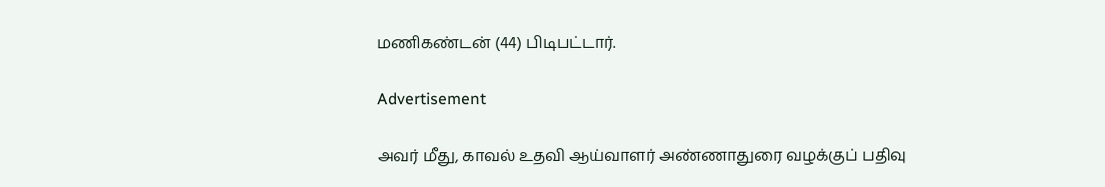மணிகண்டன் (44) பிடிபட்டார்.

Advertisement

அவர் மீது, காவல் உதவி ஆய்வாளர் அண்ணாதுரை வழக்குப் பதிவு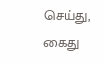செய்து, கைது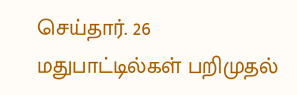செய்தார். 26 மதுபாட்டில்கள் பறிமுதல்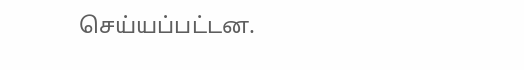செய்யப்பட்டன.